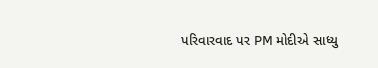પરિવારવાદ પર PM મોદીએ સાધ્યુ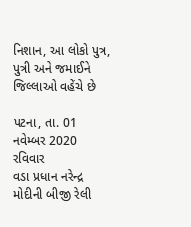નિશાન, આ લોકો પુત્ર, પુત્રી અને જમાઈને જિલ્લાઓ વહેંચે છે

પટના, તા. 01 નવેમ્બર 2020 રવિવાર
વડા પ્રધાન નરેન્દ્ર મોદીની બીજી રેલી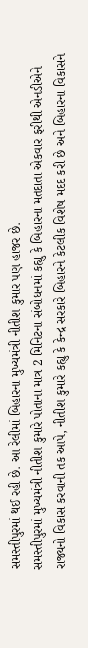સમસ્તીપુરમાં થઈ રહી છે. આ રેલીમાં બિહારના મુખ્યમંત્રી નીતીશ કુમાર પણ હાજર છે.
સમસ્તીપુરમાં મુખ્યમંત્રી નીતીશ કુમારે પોતાના માત્ર 2 મિનિટના સંબોધનમાં કહ્યુ કે બિહારના મતદાતા એકવાર ફરીથી એનડીએને રાજ્યનો વિકાસ કરવાની તક આપે, નીતીશ કુમારે કહ્યુ કે કેન્દ્ર સરકારે બિહારને કેટલીક વિશેષ મદદ કરી છે અને બિહારના વિકાસને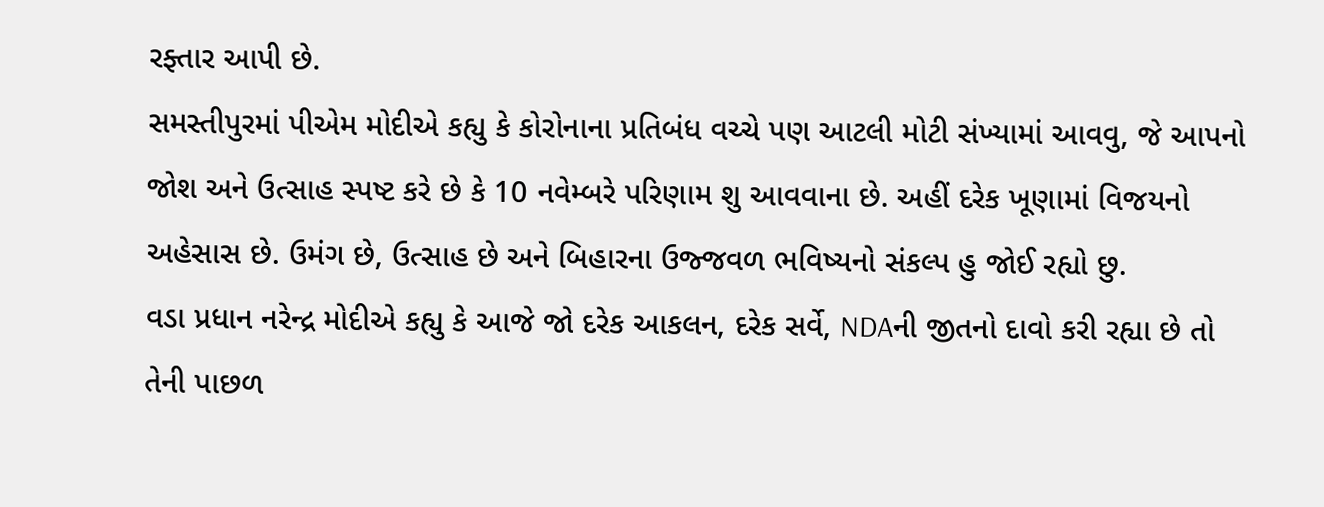રફ્તાર આપી છે.
સમસ્તીપુરમાં પીએમ મોદીએ કહ્યુ કે કોરોનાના પ્રતિબંધ વચ્ચે પણ આટલી મોટી સંખ્યામાં આવવુ, જે આપનો જોશ અને ઉત્સાહ સ્પષ્ટ કરે છે કે 10 નવેમ્બરે પરિણામ શુ આવવાના છે. અહીં દરેક ખૂણામાં વિજયનો અહેસાસ છે. ઉમંગ છે, ઉત્સાહ છે અને બિહારના ઉજ્જવળ ભવિષ્યનો સંકલ્પ હુ જોઈ રહ્યો છુ.
વડા પ્રધાન નરેન્દ્ર મોદીએ કહ્યુ કે આજે જો દરેક આકલન, દરેક સર્વે, NDAની જીતનો દાવો કરી રહ્યા છે તો તેની પાછળ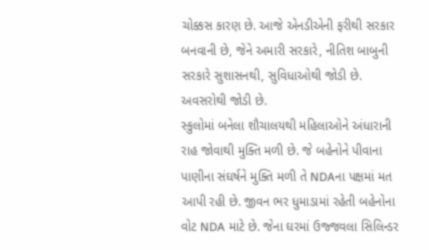ચોક્કસ કારણ છે. આજે એનડીએની ફરીથી સરકાર બનવાની છે, જેને અમારી સરકારે, નીતિશ બાબુની સરકારે સુશાસનથી, સુવિધાઓથી જોડી છે. અવસરોથી જોડી છે.
સ્કુલોમાં બનેલા શૌચાલયથી મહિલાઓને અંધારાની રાહ જોવાથી મુક્તિ મળી છે. જે બહેનોને પીવાના પાણીના સંઘર્ષને મુક્તિ મળી તે NDAના પક્ષમાં મત આપી રહી છે. જીવન ભર ધુમાડામાં રહેતી બહેનોના વોટ NDA માટે છે. જેના ઘરમાં ઉજ્જવલા સિલિન્ડર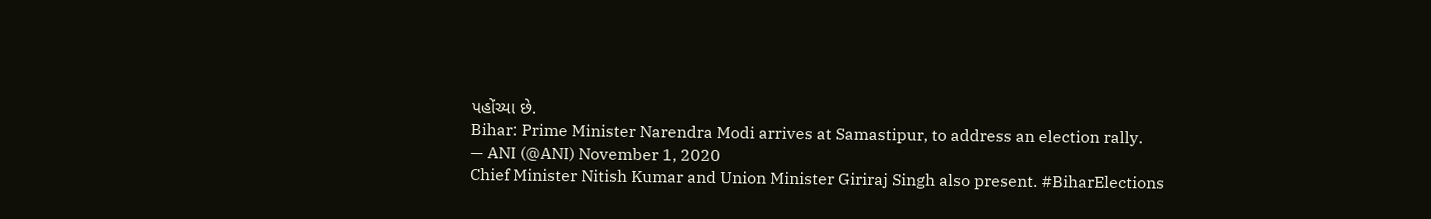પહોંચ્યા છે.
Bihar: Prime Minister Narendra Modi arrives at Samastipur, to address an election rally.
— ANI (@ANI) November 1, 2020
Chief Minister Nitish Kumar and Union Minister Giriraj Singh also present. #BiharElections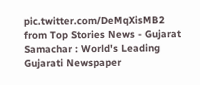pic.twitter.com/DeMqXisMB2
from Top Stories News - Gujarat Samachar : World's Leading Gujarati Newspaper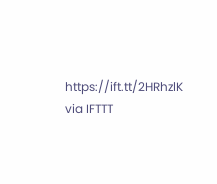https://ift.tt/2HRhzlK
via IFTTT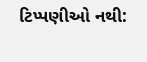ટિપ્પણીઓ નથી: